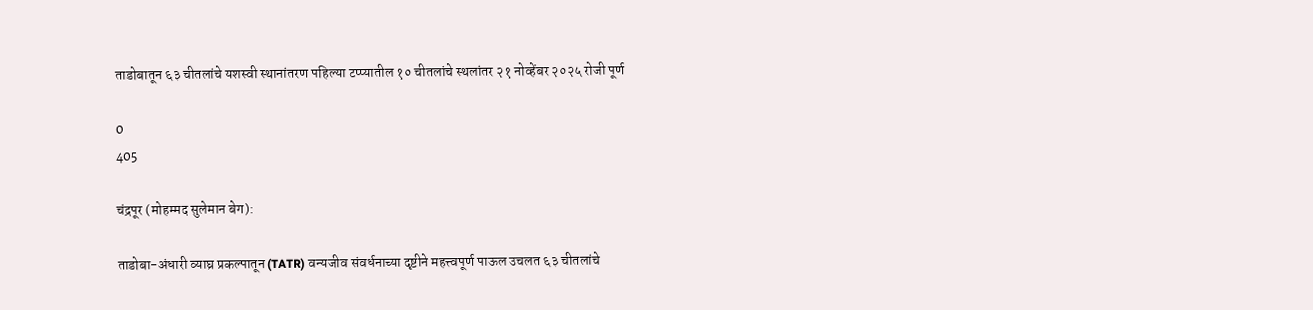ताडोबातून ६३ चीतलांचे यशस्वी स्थानांतरण पहिल्या टप्प्यातील १० चीतलांचे स्थलांतर २१ नोव्हेंबर २०२५ रोजी पूर्ण

0
405

चंद्रपूर (मोहम्मद सुलेमान बेग):

ताडोबा-अंधारी व्याघ्र प्रकल्पातून (TATR) वन्यजीव संवर्धनाच्या दृष्टीने महत्त्वपूर्ण पाऊल उचलत ६३ चीतलांचे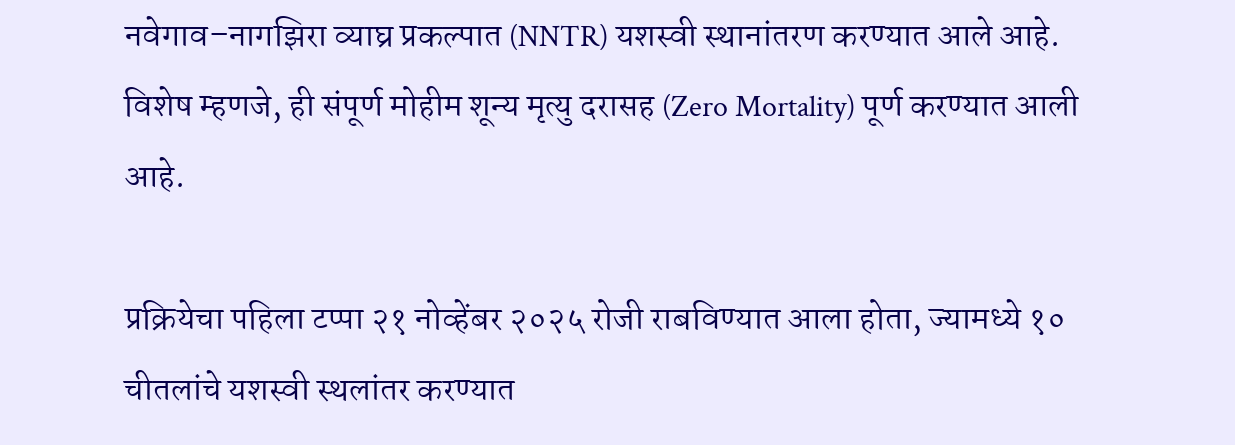नवेगाव–नागझिरा व्याघ्र प्रकल्पात (NNTR) यशस्वी स्थानांतरण करण्यात आले आहे. विशेष म्हणजे, ही संपूर्ण मोहीम शून्य मृत्यु दरासह (Zero Mortality) पूर्ण करण्यात आली आहे.

प्रक्रियेचा पहिला टप्पा २१ नोव्हेंबर २०२५ रोजी राबविण्यात आला होता, ज्यामध्ये १० चीतलांचे यशस्वी स्थलांतर करण्यात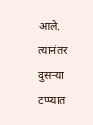आले. त्यानंतर दुसऱ्या टप्प्यात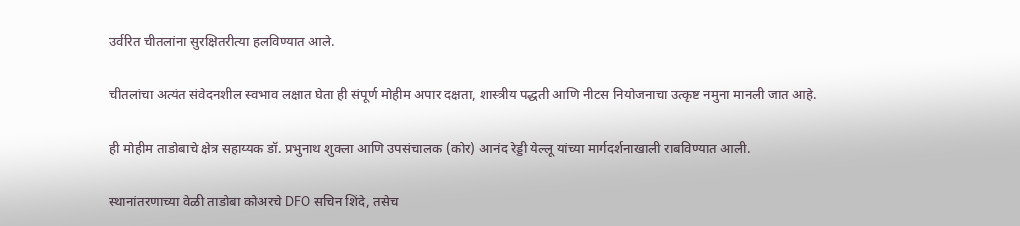उर्वरित चीतलांना सुरक्षितरीत्या हलविण्यात आले.

चीतलांचा अत्यंत संवेदनशील स्वभाव लक्षात घेता ही संपूर्ण मोहीम अपार दक्षता, शास्त्रीय पद्धती आणि नीटस नियोजनाचा उत्कृष्ट नमुना मानली जात आहे.

ही मोहीम ताडोबाचे क्षेत्र सहाय्यक डॉ. प्रभुनाथ शुक्ला आणि उपसंचालक (कोर) आनंद रेड्डी येल्लू यांच्या मार्गदर्शनाखाली राबविण्यात आली.

स्थानांतरणाच्या वेळी ताडोबा कोअरचे DFO सचिन शिंदे, तसेच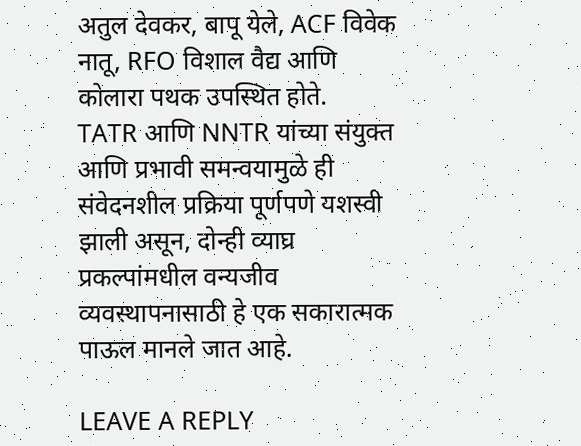अतुल देवकर, बापू येले, ACF विवेक नातू, RFO विशाल वैद्य आणि कोलारा पथक उपस्थित होते.
TATR आणि NNTR यांच्या संयुक्त आणि प्रभावी समन्वयामुळे ही संवेदनशील प्रक्रिया पूर्णपणे यशस्वी झाली असून, दोन्ही व्याघ्र प्रकल्पांमधील वन्यजीव व्यवस्थापनासाठी हे एक सकारात्मक पाऊल मानले जात आहे.

LEAVE A REPLY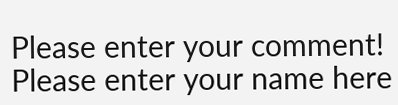Please enter your comment!
Please enter your name here